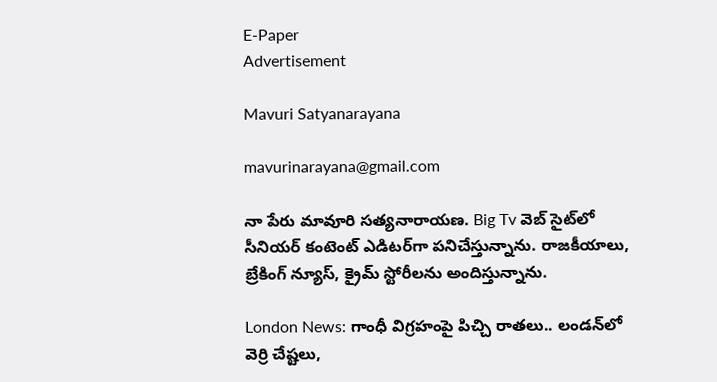E-Paper
Advertisement

Mavuri Satyanarayana

mavurinarayana@gmail.com

నా పేరు మావూరి సత్యనారాయణ. Big Tv వెబ్ సైట్‌లో సీనియర్ కంటెంట్ ఎడిటర్‌గా పనిచేస్తున్నాను. రాజకీయాలు, బ్రేకింగ్ న్యూస్, క్రైమ్ స్టోరీలను అందిస్తున్నాను.

London News: గాంధీ విగ్రహంపై పిచ్చి రాతలు.. లండన్‌లో వెర్రి చేష్టలు,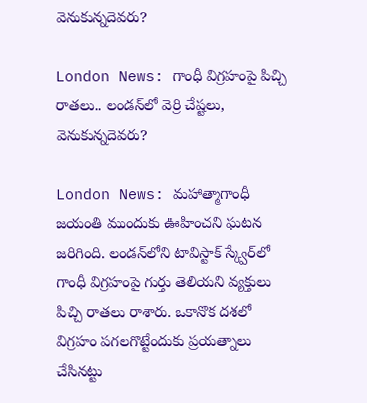వెనుకున్నదెవరు?

London News: గాంధీ విగ్రహంపై పిచ్చి రాతలు.. లండన్‌లో వెర్రి చేష్టలు, వెనుకున్నదెవరు?

London News: మహాత్మాగాంధీ జయంతి ముందుకు ఊహించని ఘటన జరిగింది. లండన్‌లోని టావిస్టాక్ స్క్వేర్‌లో గాంధీ విగ్రహంపై గుర్తు తెలియని వ్యక్తులు పిచ్చి రాతలు రాశారు. ఒకానొక దశలో విగ్రహం పగలగొట్టేందుకు ప్రయత్నాలు చేసినట్టు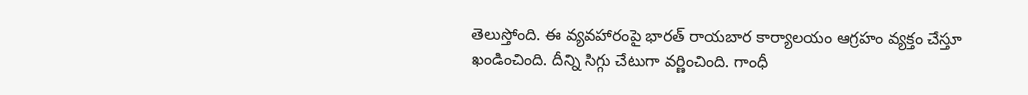తెలుస్తోంది. ఈ వ్యవహారంపై భారత్ రాయబార కార్యాలయం ఆగ్రహం వ్యక్తం చేస్తూ ఖండించింది. దీన్ని సిగ్గు చేటుగా వర్ణించింది. గాంధీ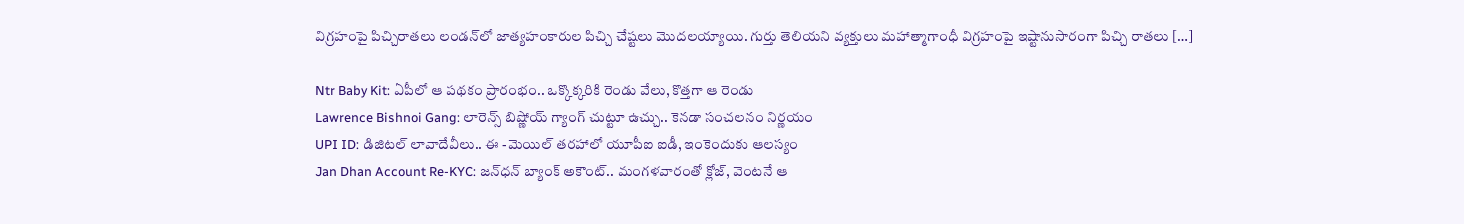విగ్రహంపై పిచ్చిరాతలు లండన్‌లో జాత్యహంకారుల పిచ్చి చేష్టలు మొదలయ్యాయి. గుర్తు తెలియని వ్యక్తులు మహాత్మాగాంధీ విగ్రహంపై ఇష్టానుసారంగా పిచ్చి రాతలు […]

Ntr Baby Kit: ఏపీలో ఆ పథకం ప్రారంభం.. ఒక్కొక్కరికి రెండు వేలు, కొత్తగా ఆ రెండు
Lawrence Bishnoi Gang: లారెన్స్‌ బిష్ణోయ్‌ గ్యాంగ్‌ చుట్టూ ఉచ్చు.. కెనడా సంచలనం నిర్ణయం
UPI ID: డిజిటల్ లావాదేవీలు.. ఈ -మెయిల్ తరహాలో యూపీఐ ఐడీ, ఇంకెందుకు ఆలస్యం
Jan Dhan Account Re-KYC: జన్‌ధన్ బ్యాంక్ అకౌంట్.. మంగళవారంతో క్లోజ్, వెంటనే ఆ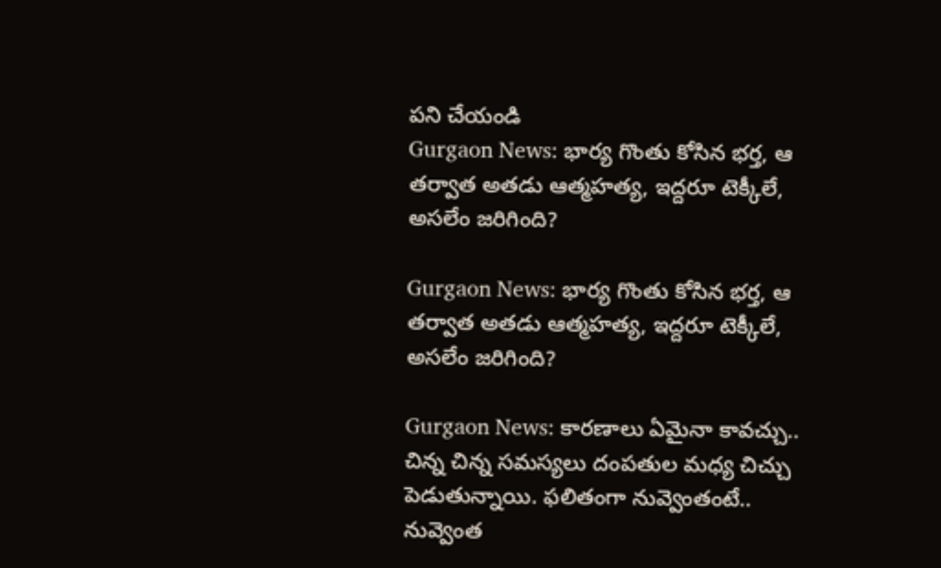పని చేయండి
Gurgaon News: భార్య గొంతు కోసిన భర్త, ఆ తర్వాత అతడు ఆత్మహత్య, ఇద్దరూ టెక్కీలే, అసలేం జరిగింది?

Gurgaon News: భార్య గొంతు కోసిన భర్త, ఆ తర్వాత అతడు ఆత్మహత్య, ఇద్దరూ టెక్కీలే, అసలేం జరిగింది?

Gurgaon News: కారణాలు ఏమైనా కావచ్చు.. చిన్న చిన్న సమస్యలు దంపతుల మధ్య చిచ్చు పెడుతున్నాయి. ఫలితంగా నువ్వెంతంటే.. నువ్వెంత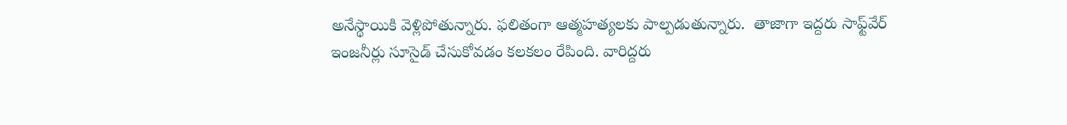అనేస్థాయికి వెళ్లిపోతున్నారు. ఫలితంగా ఆత్మహత్యలకు పాల్పడుతున్నారు.  తాజాగా ఇద్దరు సాఫ్ట్‌వేర్ ఇంజనీర్లు సూసైడ్ చేసుకోవడం కలకలం రేపింది. వారిద్దరు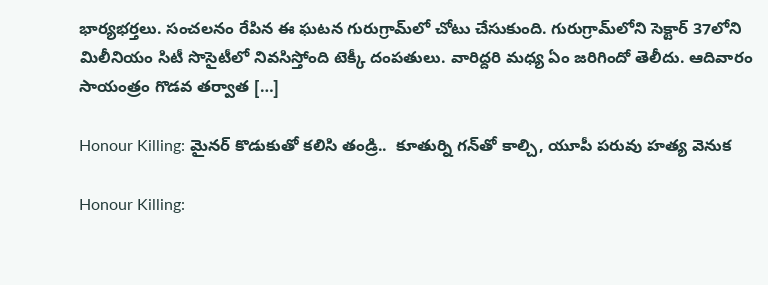భార్యభర్తలు. సంచలనం రేపిన ఈ ఘటన గురుగ్రామ్‌లో చోటు చేసుకుంది. గురుగ్రామ్‌లోని సెక్టార్ 37లోని మిలీనియం సిటీ సొసైటీలో నివసిస్తోంది టెక్కీ దంపతులు. వారిద్దరి మధ్య ఏం జరిగిందో తెలీదు. ఆదివారం సాయంత్రం గొడవ తర్వాత […]

Honour Killing: మైనర్ కొడుకుతో కలిసి తండ్రి..  కూతుర్ని గన్‌తో కాల్చి, యూపీ పరువు హత్య వెనుక

Honour Killing: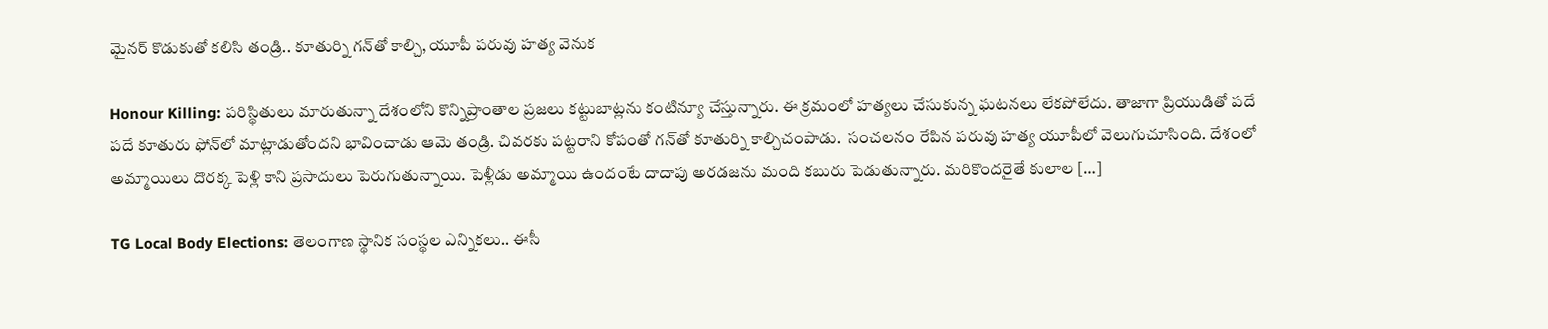మైనర్ కొడుకుతో కలిసి తండ్రి.. కూతుర్ని గన్‌తో కాల్చి, యూపీ పరువు హత్య వెనుక

Honour Killing: పరిస్థితులు మారుతున్నా దేశంలోని కొన్నిప్రాంతాల ప్రజలు కట్టుబాట్లను కంటిన్యూ చేస్తున్నారు. ఈ క్రమంలో హత్యలు చేసుకున్న ఘటనలు లేకపోలేదు. తాజాగా ప్రియుడితో పదే పదే కూతురు ఫోన్‌లో మాట్లాడుతోందని భావించాడు ఆమె తండ్రి. చివరకు పట్టరాని కోపంతో గన్‌తో కూతుర్ని కాల్చిచంపాడు.  సంచలనం రేపిన పరువు హత్య యూపీలో వెలుగుచూసింది. దేశంలో అమ్మాయిలు దొరక్క పెళ్లి కాని ప్రసాదులు పెరుగుతున్నాయి. పెళ్లీడు అమ్మాయి ఉందంటే దాదాపు అరడజను మంది కబురు పెడుతున్నారు. మరికొందరైతే కులాల […]

TG Local Body Elections: తెలంగాణ స్థానిక సంస్థల ఎన్నికలు.. ఈసీ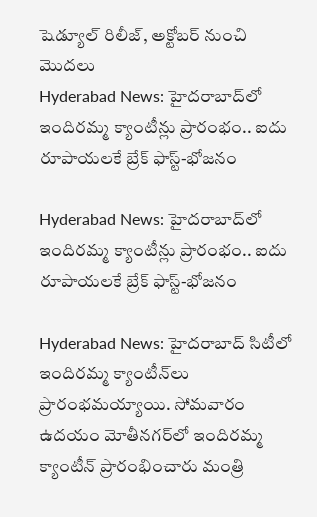షెడ్యూల్ రిలీజ్, అక్టోబర్ నుంచి మొదలు
Hyderabad News: హైదరాబాద్‌లో ఇందిరమ్మ క్యాంటీన్లు ప్రారంభం.. ఐదు రూపాయలకే బ్రేక్ ఫాస్ట్-భోజనం

Hyderabad News: హైదరాబాద్‌లో ఇందిరమ్మ క్యాంటీన్లు ప్రారంభం.. ఐదు రూపాయలకే బ్రేక్ ఫాస్ట్-భోజనం

Hyderabad News: హైదరాబాద్‌ సిటీలో ఇందిరమ్మ క్యాంటీన్‌లు ప్రారంభమయ్యాయి. సోమవారం ఉదయం మోతీనగర్‌లో ఇందిరమ్మ క్యాంటీన్ ప్రారంభించారు మంత్రి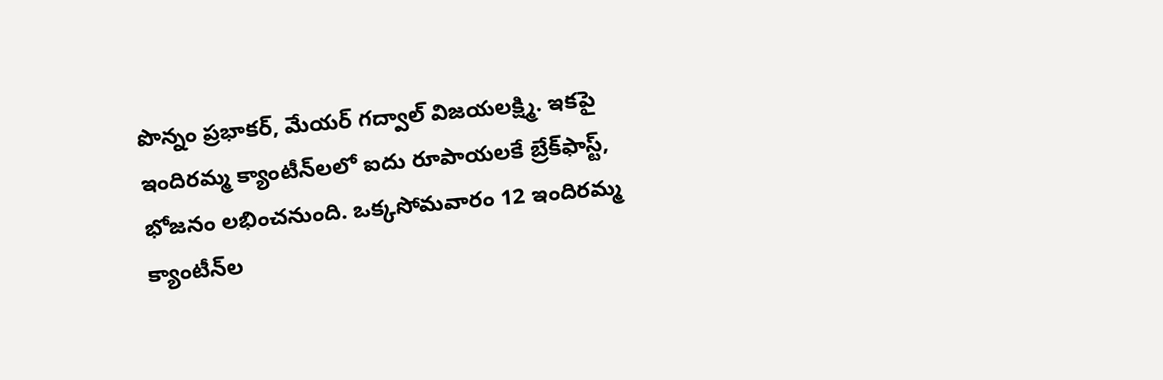పొన్నం ప్రభాకర్, మేయర్ గద్వాల్ విజయలక్ష్మి. ఇకపై ఇందిరమ్మ క్యాంటీన్‌లలో ఐదు రూపాయలకే బ్రేక్‌ఫాస్ట్, భోజనం లభించనుంది. ఒక్కసోమవారం 12 ఇందిరమ్మ క్యాంటీన్‌ల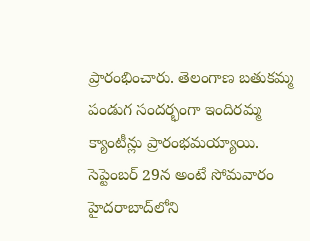ప్రారంభించారు. తెలంగాణ బతుకమ్మ పండుగ సందర్భంగా ఇందిరమ్మ క్యాంటీన్లు ప్రారంభమయ్యాయి. సెప్టెంబర్ 29న అంటే సోమవారం హైదరాబాద్‌లోని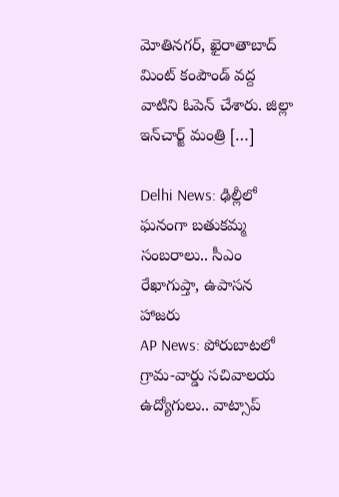మోతినగర్, ఖైరాతాబాద్ మింట్ కంపౌండ్ వద్ద వాటిని ఓపెన్ చేశారు. జిల్లా ఇన్‌‌చార్జ్ మంత్రి […]

Delhi News: ఢిల్లీలో ఘనంగా బతుకమ్మ సంబరాలు.. సీఎం రేఖాగుప్తా, ఉపాసన హాజరు
AP News: పోరుబాటలో గ్రామ-వార్డు సచివాలయ ఉద్యోగులు.. వాట్సాప్‌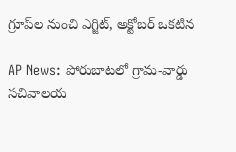గ్రూప్‌‌ల నుంచి ఎగ్జిట్, అక్టోబర్ ఒకటిన

AP News: పోరుబాటలో గ్రామ-వార్డు సచివాలయ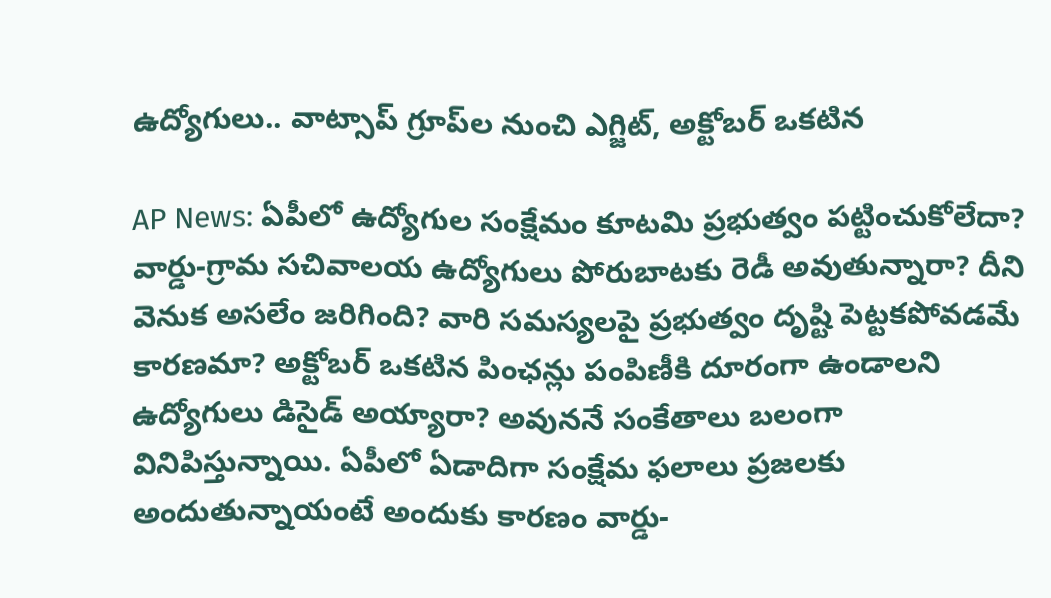ఉద్యోగులు.. వాట్సాప్‌ గ్రూప్‌‌ల నుంచి ఎగ్జిట్, అక్టోబర్ ఒకటిన

AP News: ఏపీలో ఉద్యోగుల సంక్షేమం కూటమి ప్రభుత్వం పట్టించుకోలేదా? వార్డు-గ్రామ సచివాలయ ఉద్యోగులు పోరుబాటకు రెడీ అవుతున్నారా? దీని వెనుక అసలేం జరిగింది? వారి సమస్యలపై ప్రభుత్వం దృష్టి పెట్టకపోవడమే కారణమా? అక్టోబర్ ఒకటిన పింఛన్లు పంపిణీకి దూరంగా ఉండాలని ఉద్యోగులు డిసైడ్ అయ్యారా? అవుననే సంకేతాలు బలంగా వినిపిస్తున్నాయి. ఏపీలో ఏడాదిగా సంక్షేమ ఫలాలు ప్రజలకు అందుతున్నాయంటే అందుకు కారణం వార్డు-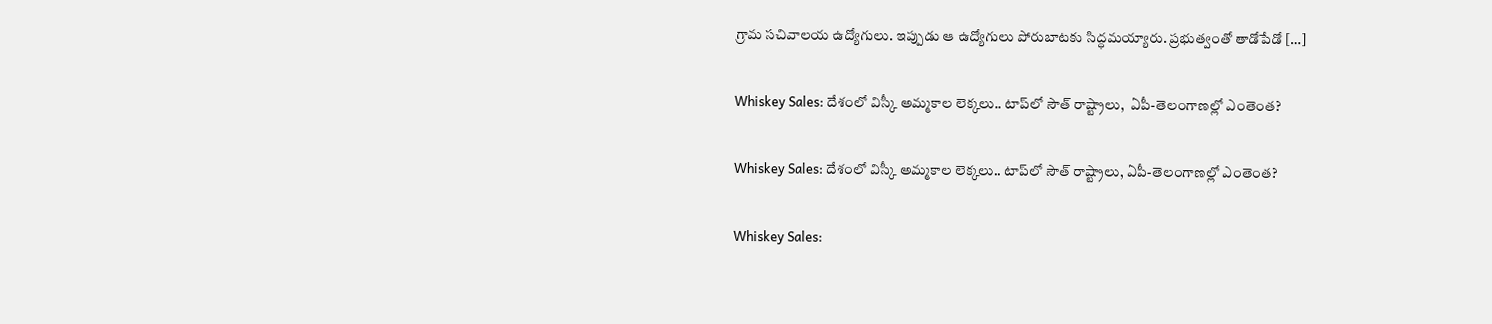గ్రామ సచివాలయ ఉద్యోగులు. ఇప్పుడు ఆ ఉద్యోగులు పోరుబాటకు సిద్ధమయ్యారు. ప్రభుత్వంతో తాడోపేడో […]

Whiskey Sales: దేశంలో విస్కీ అమ్మకాల లెక్కలు.. టాప్‌లో సౌత్ రాష్ట్రాలు,  ఏపీ-తెలంగాణల్లో ఎంతెంత?

Whiskey Sales: దేశంలో విస్కీ అమ్మకాల లెక్కలు.. టాప్‌లో సౌత్ రాష్ట్రాలు, ఏపీ-తెలంగాణల్లో ఎంతెంత?

Whiskey Sales: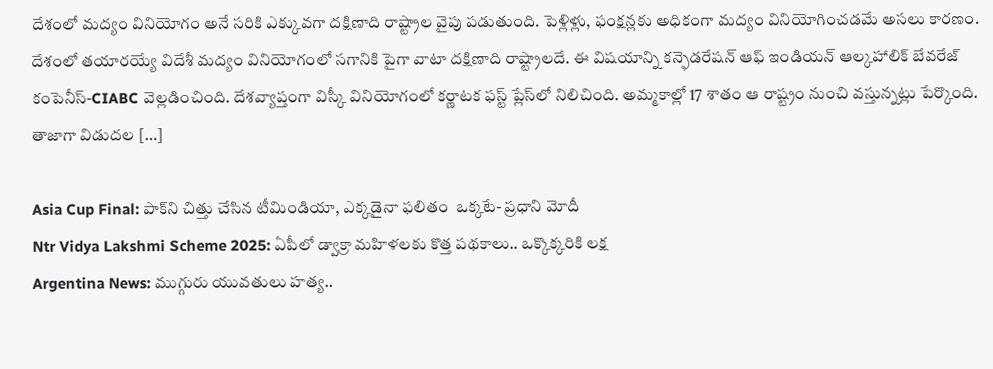దేశంలో మద్యం వినియోగం అనే సరికి ఎక్కువగా దక్షిణాది రాష్ట్రాల వైపు పడుతుంది. పెళ్లిళ్లు, ఫంక్షన్లకు అధికంగా మద్యం వినియోగించడమే అసలు కారణం. దేశంలో తయారయ్యే విదేశీ మద్యం వినియోగంలో సగానికి పైగా వాటా దక్షిణాది రాష్ట్రాలదే. ఈ విషయాన్ని కన్ఫెడరేషన్‌ ఆఫ్‌ ఇండియన్‌ ఆల్కహాలిక్‌ బేవరేజ్‌ కంపెనీస్‌-CIABC వెల్లడించింది. దేశవ్యాప్తంగా విస్కీ వినియోగంలో కర్ణాటక ఫస్ట్ ప్లేస్‌లో నిలిచింది. అమ్మకాల్లో 17 శాతం ఆ రాష్ట్రం నుంచి వస్తున్నట్లు పేర్కొంది.  తాజాగా విడుదల […]

Asia Cup Final: పాక్‌ని చిత్తు చేసిన టీమిండియా, ఎక్కడైనా ఫలితం  ఒక్కటే- ప్రధాని మోదీ
Ntr Vidya Lakshmi Scheme 2025: ఏపీలో డ్వాక్రా మహిళలకు కొత్త పథకాలు.. ఒక్కొక్కరికి లక్ష
Argentina News: ముగ్గురు యువతులు హత్య..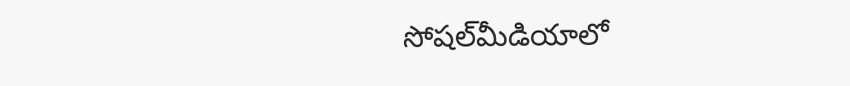సోషల్‌మీడియాలో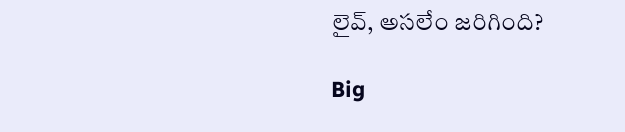లైవ్, అసలేం జరిగింది?

Big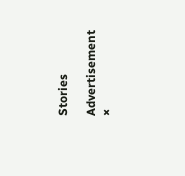Stories

Advertisement
×